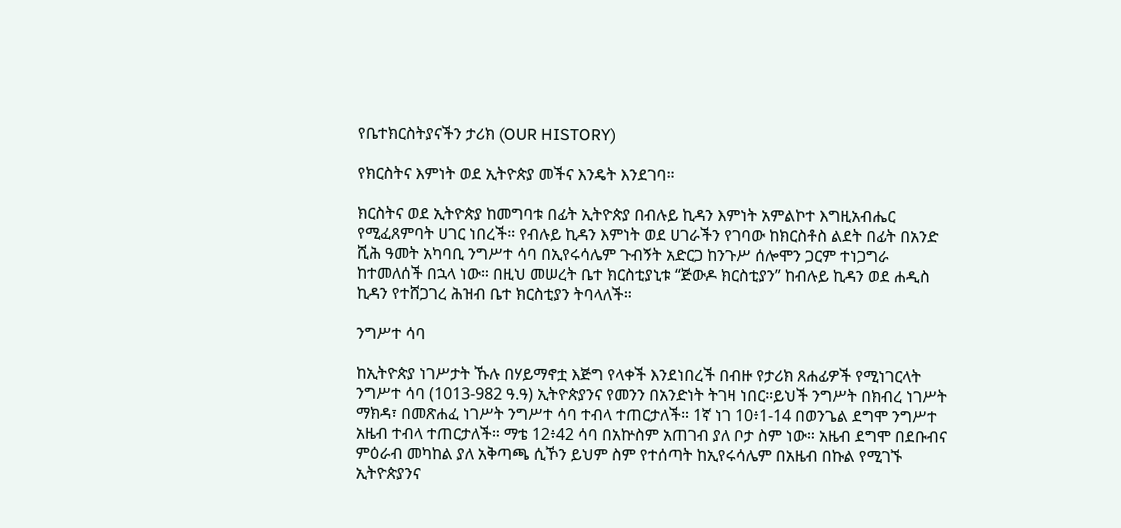የቤተክርስትያናችን ታሪክ (OUR HISTORY)

የክርስትና እምነት ወደ ኢትዮጵያ መችና እንዴት እንደገባ።

ክርስትና ወደ ኢትዮጵያ ከመግባቱ በፊት ኢትዮጵያ በብሉይ ኪዳን እምነት አምልኮተ እግዚአብሔር የሚፈጸምባት ሀገር ነበረች። የብሉይ ኪዳን እምነት ወደ ሀገራችን የገባው ከክርስቶስ ልደት በፊት በአንድ ሺሕ ዓመት አካባቢ ንግሥተ ሳባ በኢየሩሳሌም ጉብኝት አድርጋ ከንጉሥ ሰሎሞን ጋርም ተነጋግራ ከተመለሰች በኋላ ነው። በዚህ መሠረት ቤተ ክርስቲያኒቱ “ጅውዶ ክርስቲያን” ከብሉይ ኪዳን ወደ ሐዲስ ኪዳን የተሸጋገረ ሕዝብ ቤተ ክርስቲያን ትባላለች።

ንግሥተ ሳባ

ከኢትዮጵያ ነገሥታት ኹሉ በሃይማኖቷ እጅግ የላቀች እንደነበረች በብዙ የታሪክ ጸሐፊዎች የሚነገርላት ንግሥተ ሳባ (1013-982 ዓ.ዓ) ኢትዮጵያንና የመንን በአንድነት ትገዛ ነበር።ይህች ንግሥት በክብረ ነገሥት ማክዳ፣ በመጽሐፈ ነገሥት ንግሥተ ሳባ ተብላ ተጠርታለች። 1ኛ ነገ 10፥1-14 በወንጌል ደግሞ ንግሥተ አዜብ ተብላ ተጠርታለች። ማቴ 12፥42 ሳባ በአኵስም አጠገብ ያለ ቦታ ስም ነው። አዜብ ደግሞ በደቡብና ምዕራብ መካከል ያለ አቅጣጫ ሲኾን ይህም ስም የተሰጣት ከኢየሩሳሌም በአዜብ በኩል የሚገኙ ኢትዮጵያንና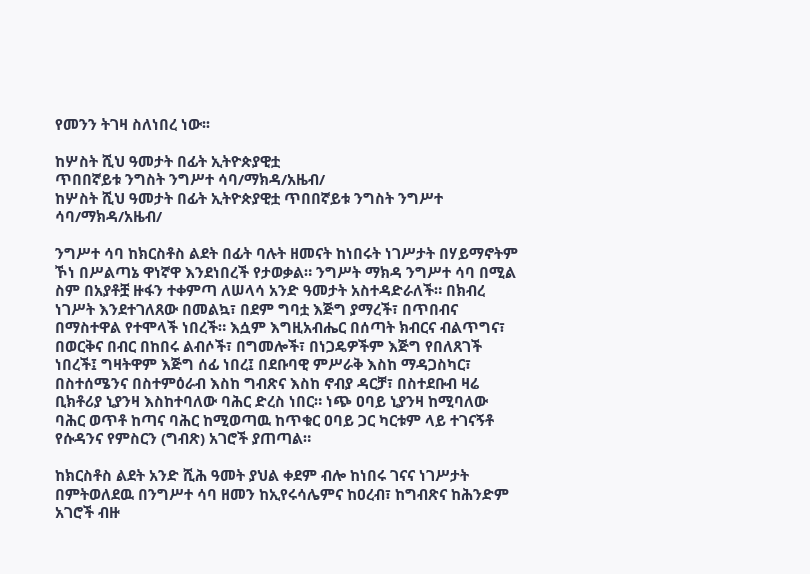የመንን ትገዛ ስለነበረ ነው፡፡

ከሦስት ሺህ ዓመታት በፊት ኢትዮጵያዊቷ
ጥበበኛይቱ ንግስት ንግሥተ ሳባ/ማክዳ/አዜብ/
ከሦስት ሺህ ዓመታት በፊት ኢትዮጵያዊቷ ጥበበኛይቱ ንግስት ንግሥተ ሳባ/ማክዳ/አዜብ/

ንግሥተ ሳባ ከክርስቶስ ልደት በፊት ባሉት ዘመናት ከነበሩት ነገሥታት በሃይማኖትም ኾነ በሥልጣኔ ዋነኛዋ እንደነበረች የታወቃል። ንግሥት ማክዳ ንግሥተ ሳባ በሚል ስም በአያቶቿ ዙፋን ተቀምጣ ለሠላሳ አንድ ዓመታት አስተዳድራለች። በክብረ ነገሥት እንደተገለጸው በመልኳ፣ በደም ግባቷ እጅግ ያማረች፣ በጥበብና በማስተዋል የተሞላች ነበረች። እሷም እግዚአብሔር በሰጣት ክብርና ብልጥግና፣ በወርቅና በብር በከበሩ ልብሶች፣ በግመሎች፣ በነጋዴዎችም እጅግ የበለጸገች ነበረች፤ ግዛትዋም እጅግ ሰፊ ነበረ፤ በደቡባዊ ምሥራቅ እስከ ማዳጋስካር፣ በስተሰሜንና በስተምዕራብ እስከ ግብጽና እስከ ኖብያ ዳርቻ፣ በስተደቡብ ዛሬ ቢክቶሪያ ኒያንዛ እስከተባለው ባሕር ድረስ ነበር። ነጭ ዐባይ ኒያንዛ ከሚባለው ባሕር ወጥቶ ከጣና ባሕር ከሚወጣዉ ከጥቁር ዐባይ ጋር ካርቱም ላይ ተገናኝቶ የሱዳንና የምስርን (ግብጽ) አገሮች ያጠጣል።

ከክርስቶስ ልደት አንድ ሺሕ ዓመት ያህል ቀደም ብሎ ከነበሩ ገናና ነገሥታት በምትወለደዉ በንግሥተ ሳባ ዘመን ከኢየሩሳሌምና ከዐረብ፣ ከግብጽና ከሕንድም አገሮች ብዙ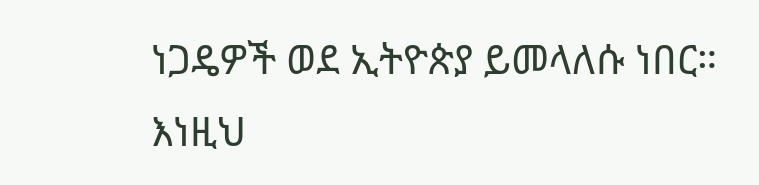ነጋዴዎች ወደ ኢትዮጵያ ይመላለሱ ነበር። እነዚህ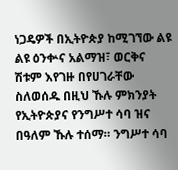ነጋዴዎች በኢትዮጵያ ከሚገኘው ልዩ ልዩ ዕንቍና አልማዝ፣ ወርቅና ሽቱም እየገዙ በየሀገራቸው ስለወሰዱ በዚህ ኹሉ ምክንያት የኢትዮጵያና የንግሥተ ሳባ ዝና በዓለም ኹሉ ተሰማ። ንግሥተ ሳባ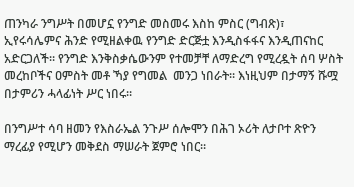ጠንካራ ንግሥት በመሆኗ የንግድ መስመሩ እስከ ምስር (ግብጽ)፣ ኢየሩሳሌምና ሕንድ የሚዘልቀዉ የንግድ ድርጅቷ እንዲስፋፋና እንዲጠናከር አድርጋለች። የንግድ እንቅስቃሴውንም የተመቻቸ ለማድረግ የሚረዷት ሰባ ሦስት መረከቦችና ዐምስት መቶ ኻያ የግመል  መንጋ ነበራት። እነዚህም በታማኝ ሹሟ በታምሪን ሓላፊነት ሥር ነበሩ።

በንግሥተ ሳባ ዘመን የእስራኤል ንጉሥ ሰሎሞን በሕገ ኦሪት ለታቦተ ጽዮን ማረፊያ የሚሆን መቅደስ ማሠራት ጀምሮ ነበር።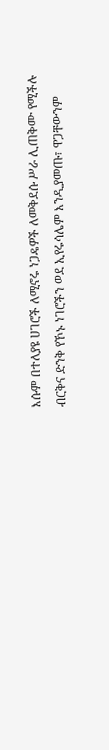እሱም በተለያዩ ሀገሮች ለሚኖሩ ነጋዴዎች ለመቅደሱ ሥራ ሊጠቅሙ የሚችሉ ብርቅና ድንቅ የኾኑ ነገሮችን ወደ ኢየሩሳሌም እንዲያመጡ፣ ዋጋቸውንም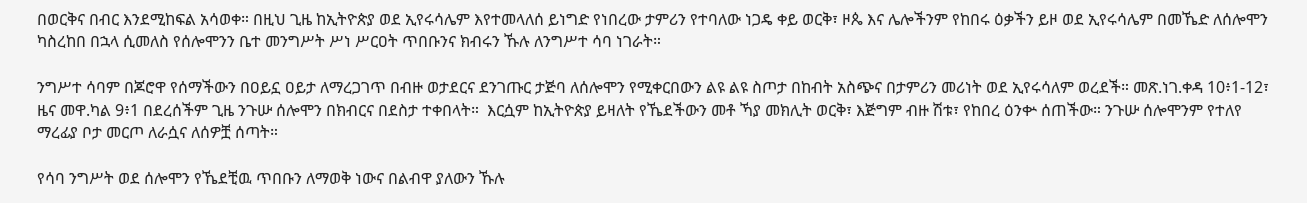በወርቅና በብር እንደሚከፍል አሳወቀ። በዚህ ጊዜ ከኢትዮጵያ ወደ ኢየሩሳሌም እየተመላለሰ ይነግድ የነበረው ታምሪን የተባለው ነጋዴ ቀይ ወርቅ፣ ዞጴ እና ሌሎችንም የከበሩ ዕቃችን ይዞ ወደ ኢየሩሳሌም በመኼድ ለሰሎሞን ካስረከበ በኋላ ሲመለስ የሰሎሞንን ቤተ መንግሥት ሥነ ሥርዐት ጥበቡንና ክብሩን ኹሉ ለንግሥተ ሳባ ነገራት።

ንግሥተ ሳባም በጆሮዋ የሰማችውን በዐይኗ ዐይታ ለማረጋገጥ በብዙ ወታደርና ደንገጡር ታጅባ ለሰሎሞን የሚቀርበውን ልዩ ልዩ ስጦታ በከብት አስጭና በታምሪን መሪነት ወደ ኢየሩሳለም ወረደች። መጽ.ነገ.ቀዳ 10፥1-12፣ ዜና መዋ.ካል 9፥1 በደረሰችም ጊዜ ንጉሡ ሰሎሞን በክብርና በደስታ ተቀበላት።  እርሷም ከኢትዮጵያ ይዛለት የኼደችውን መቶ ኻያ መክሊት ወርቅ፣ እጅግም ብዙ ሽቱ፣ የከበረ ዕንቍ ሰጠችው። ንጉሡ ሰሎሞንም የተለየ ማረፊያ ቦታ መርጦ ለራሷና ለሰዎቿ ሰጣት።

የሳባ ንግሥት ወደ ሰሎሞን የኼደቺዉ ጥበቡን ለማወቅ ነውና በልብዋ ያለውን ኹሉ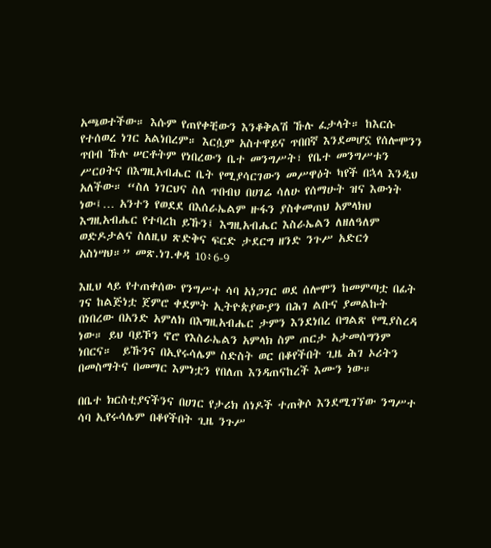አጫወተችው። እሱም የጠየቀቺውን እንቆቅልሽ ኹሉ ፈታላት። ከእርሱ የተሰወረ ነገር አልነበረም። እርሷም አስተዋይና ጥበበኛ እንደመሆኗ የሰሎሞንን ጥበብ ኹሉ ሠርቶትም የነበረውን ቤተ መንግሥት፣ የቤተ መንግሥቱን ሥርዐትና በእግዚአብሔር ቤት የሚያሳርገውን መሥዋዕት ካየች በኋላ እንዲህ አለችው። “ስለ ነገርህና ስለ ጥበብህ በሀገሬ ሳለሁ የሰማሁት ዝና እውነት ነው፤… አንተን የወደደ በእሰራኤልም ዙፋን ያስቀመጠህ አምላክህ እግዚአብሔር የተባረከ ይኹን፤ እግዚአብሔር እስራኤልን ለዘለዓለም ወድዶታልና ስለዚህ ጽድቅና ፍርድ ታደርግ ዘንድ ንጉሥ አድርጎ አስነሣህ።” መጽ.ነገ.ቀዳ 10፥6-9

እዚህ ላይ የተጠቀሰው የንግሥተ ሳባ አነጋገር ወደ ሰሎሞን ከመምጣቷ በፊት ገና ከልጅነቷ ጀምሮ ቀደምት ኢትዮጵያውያን በሕገ ልቡና ያመልኩት በነበረው በአንድ አምለክ በእግዚአብሔር ታምን እንደነበረ በግልጽ የሚያስረዳ ነው። ይህ ባይኾን ኖሮ የእስራኤልን አምላክ ስም ጠርታ አታመሰግንም ነበርና።  ይኹንና በኢየሩሳሌም ስድስት ወር በቆየችበት ጊዜ ሕገ ኦሪትን በመስማትና በመማር እምነቷን የበለጠ እንዳጠናከረች እሙን ነው።

በቤተ ክርስቲያናችንና በሀገር የታሪክ ሰነዶች ተጠቅሶ እንደሚገኘው ንግሥተ ሳባ ኢየሩሳሌም በቆየችበት ጊዜ ንጉሥ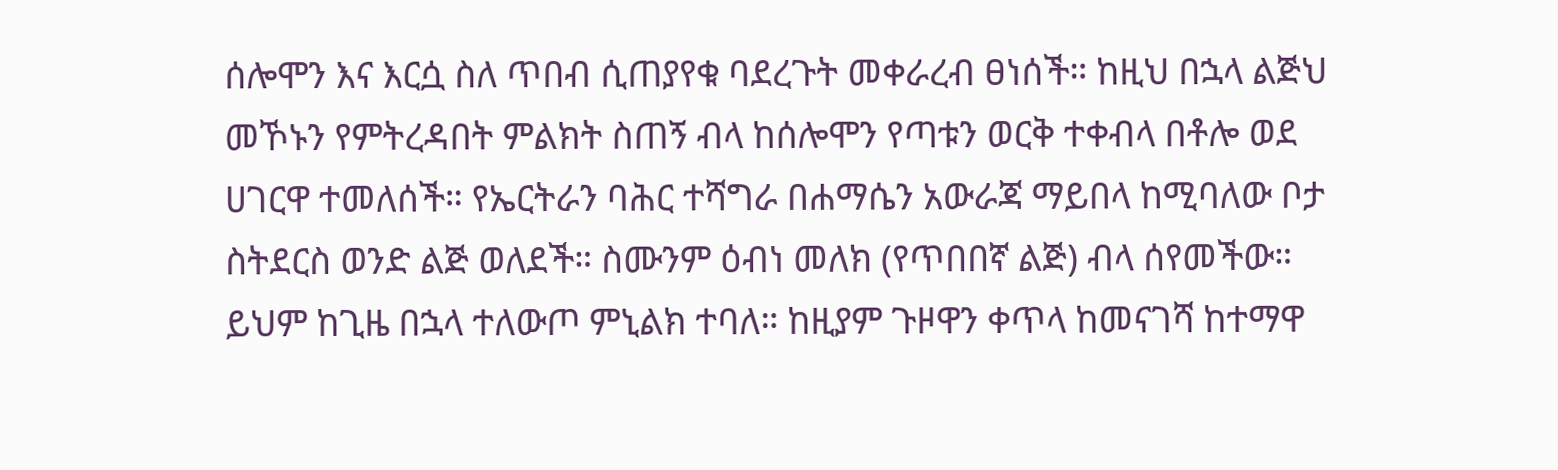ሰሎሞን እና እርሷ ስለ ጥበብ ሲጠያየቁ ባደረጉት መቀራረብ ፀነሰች። ከዚህ በኋላ ልጅህ መኾኑን የምትረዳበት ምልክት ስጠኝ ብላ ከሰሎሞን የጣቱን ወርቅ ተቀብላ በቶሎ ወደ ሀገርዋ ተመለሰች። የኤርትራን ባሕር ተሻግራ በሐማሴን አውራጃ ማይበላ ከሚባለው ቦታ ስትደርስ ወንድ ልጅ ወለደች። ስሙንም ዕብነ መለክ (የጥበበኛ ልጅ) ብላ ሰየመችው። ይህም ከጊዜ በኋላ ተለውጦ ምኒልክ ተባለ። ከዚያም ጉዞዋን ቀጥላ ከመናገሻ ከተማዋ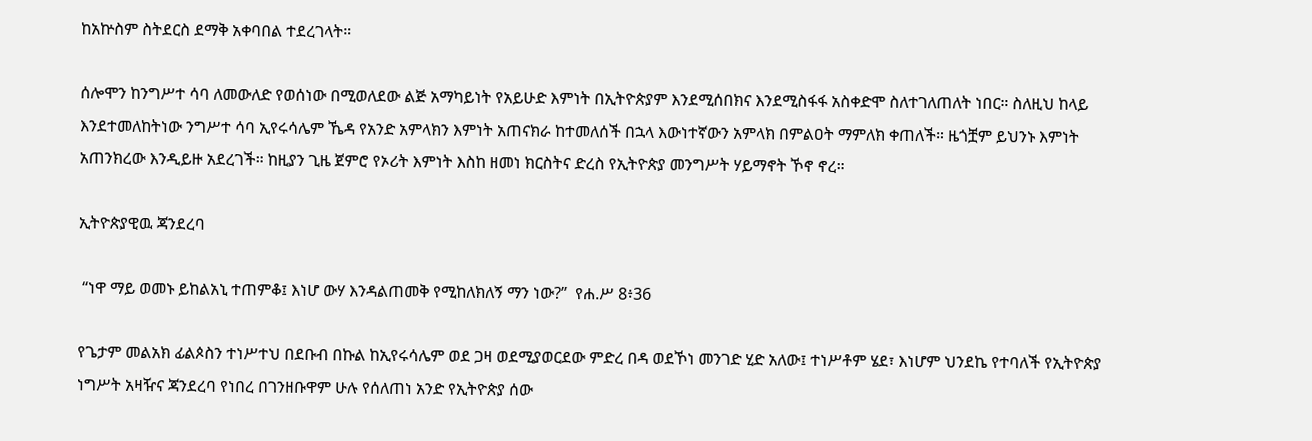ከአኵስም ስትደርስ ደማቅ አቀባበል ተደረገላት።

ሰሎሞን ከንግሥተ ሳባ ለመውለድ የወሰነው በሚወለደው ልጅ አማካይነት የአይሁድ እምነት በኢትዮጵያም እንደሚሰበክና እንደሚስፋፋ አስቀድሞ ስለተገለጠለት ነበር። ስለዚህ ከላይ እንደተመለከትነው ንግሥተ ሳባ ኢየሩሳሌም ኼዳ የአንድ አምላክን እምነት አጠናክራ ከተመለሰች በኋላ እውነተኛውን አምላክ በምልዐት ማምለክ ቀጠለች። ዜጎቿም ይህንኑ እምነት አጠንክረው እንዲይዙ አደረገች። ከዚያን ጊዜ ጀምሮ የኦሪት እምነት እስከ ዘመነ ክርስትና ድረስ የኢትዮጵያ መንግሥት ሃይማኖት ኾኖ ኖረ።

ኢትዮጵያዊዉ ጃንደረባ

 “ነዋ ማይ ወመኑ ይከልአኒ ተጠምቆ፤ እነሆ ውሃ እንዳልጠመቅ የሚከለክለኝ ማን ነው?”  የሐ.ሥ 8፥36

የጌታም መልአክ ፊልጶስን ተነሥተህ በደቡብ በኩል ከኢየሩሳሌም ወደ ጋዛ ወደሚያወርደው ምድረ በዳ ወደኾነ መንገድ ሂድ አለው፤ ተነሥቶም ሄደ፣ እነሆም ህንደኬ የተባለች የኢትዮጵያ ነግሥት አዛዥና ጃንደረባ የነበረ በገንዘቡዋም ሁሉ የሰለጠነ አንድ የኢትዮጵያ ሰው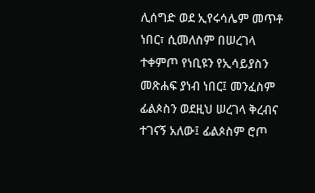ሊሰግድ ወደ ኢየሩሳሌም መጥቶ ነበር፣ ሲመለስም በሠረገላ ተቀምጦ የነቢዩን የኢሳይያስን መጽሐፍ ያነብ ነበር፤ መንፈስም ፊልጶስን ወደዚህ ሠረገላ ቅረብና ተገናኝ አለው፤ ፊልጶስም ሮጦ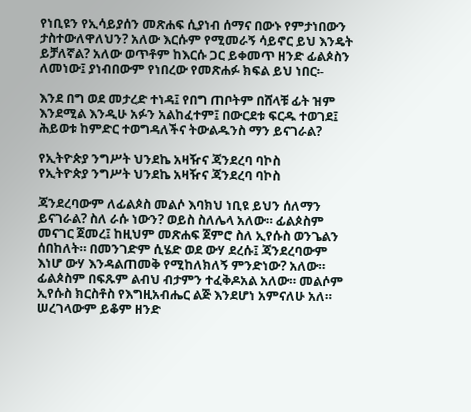የነቢዩን የኢሳይያሰን መጽሐፍ ሲያነብ ሰማና በውኑ የምታነበውን ታስተውለዋለህን? አለው እርሱም የሚመራኝ ሳይኖር ይህ እንዴት ይቻለኛል? አለው ወጥቶም ከእርሱ ጋር ይቀመጥ ዘንድ ፊልጶስን ለመነው፤ ያነብበውም የነበረው የመጽሐፉ ክፍል ይህ ነበር፡-

እንደ በግ ወደ መታረድ ተነዳ፤ የበግ ጠቦትም በሸላቹ ፊት ዝም እንደሚል እንዲሁ አፉን አልከፈተም፤ በውርደቱ ፍርዱ ተወገደ፤ ሕይወቱ ከምድር ተወግዳለችና ትውልዱንስ ማን ይናገራል?

የኢትዮጵያ ንግሥት ህንደኬ አዛዥና ጃንደረባ ባኮስ
የኢትዮጵያ ንግሥት ህንደኬ አዛዥና ጃንደረባ ባኮስ

ጃንደረባውም ለፊልጶስ መልሶ እባክህ ነቢዩ ይህን ሰለማን ይናገራል? ስለ ራሱ ነውን? ወይስ ስለሌላ አለው። ፊልጶስም መናገር ጀመረ፤ ከዚህም መጽሐፍ ጀምሮ ስለ ኢየሱስ ወንጌልን ሰበከለት። በመንገድም ሲሄድ ወደ ውሃ ደረሱ፤ ጃንደረባውም እነሆ ውሃ እንዳልጠመቅ የሚከለክለኝ ምንድነው? አለው። ፊልጶስም በፍጹም ልብህ ብታምን ተፈቅዶአል አለው። መልሶም ኢየሱስ ክርስቶስ የእግዚአብሔር ልጅ እንደሆነ አምናለሁ አለ። ሠረገላውም ይቆም ዘንድ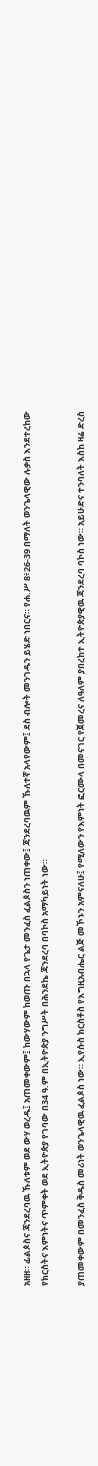አዘዘ። ፊልጶስና ጃንደረባዉ ኹለቱም ወደ ውሃ ወረዱ፤ አጠመቀውም፤ ከውሃውም ከወጡ በኋላ የጌታ መንፈስ ፈልጶስን ነጠቀው፤ ጃንደረባዉም ኹለተኛ አላየውም፤ ደስ ብሎት መንገዱን ይሄድ ነበርና። የሐ.ሥ 8፥26-39 በማለት ወንጌላዊው ሉቃስ እንደተረከው የክርስትና እምነትና ጥምቀት ወደ ኢትዮጵያ የገባው በ34 ዓ.ም በኢትዮጵያ ንግሥት በሕንደኬ ጃንደረባ በባኮስ አማካይነት ነው።

ያጠመቀውም በመንፈስ ቅዱስ መሪነት ወንጌላዊዉ ፈልጶስ ነው። ኢየሱስ ክርስቶስ የእግዚአብሔር ልጅ መኾኑን አምናለሁ፤ የሚለውን የእምነት ፎርሙላ በመናገር የጀመረና ለዓለም ያበረከተ ኢትዮጵያዊዉ ጃንደረባ ባኮስ ነው። አይሁድና ተንባለት እስከ ዛሬ ድረስ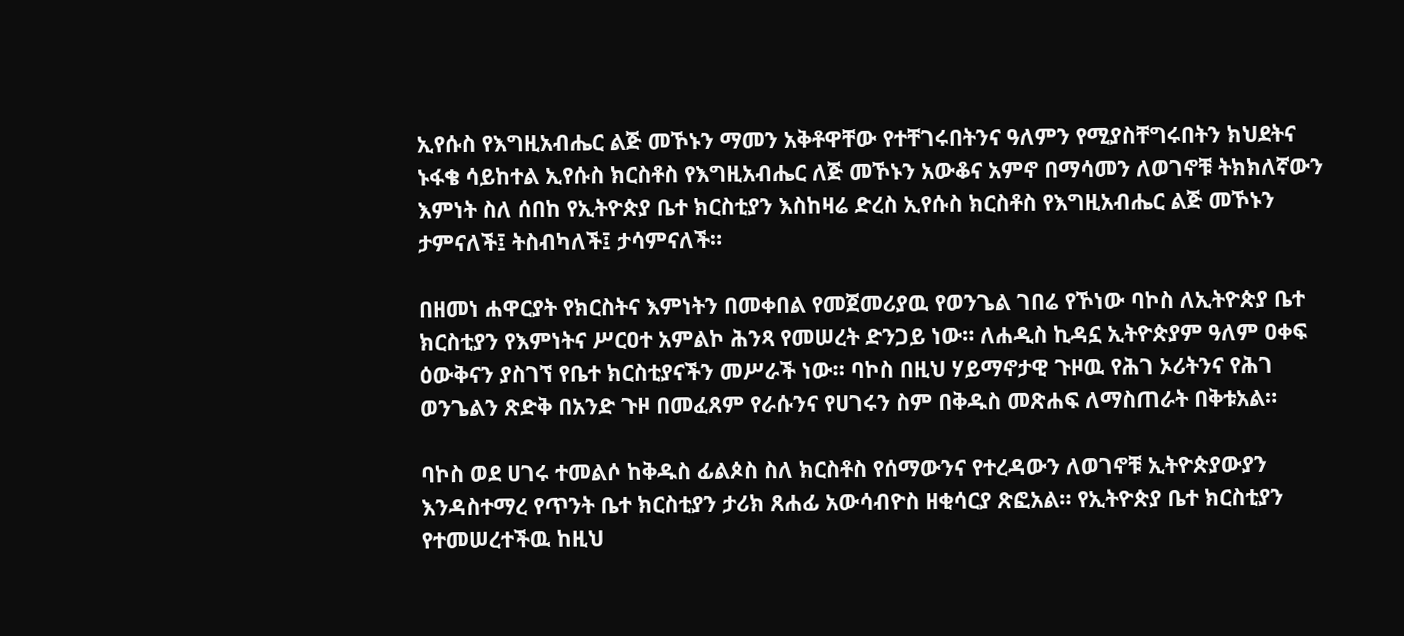ኢየሱስ የእግዚአብሔር ልጅ መኾኑን ማመን አቅቶዋቸው የተቸገሩበትንና ዓለምን የሚያስቸግሩበትን ክህደትና ኑፋቄ ሳይከተል ኢየሱስ ክርስቶስ የእግዚአብሔር ለጅ መኾኑን አውቆና አምኖ በማሳመን ለወገኖቹ ትክክለኛውን እምነት ስለ ሰበከ የኢትዮጵያ ቤተ ክርስቲያን እስከዛሬ ድረስ ኢየሱስ ክርስቶስ የእግዚአብሔር ልጅ መኾኑን ታምናለች፤ ትስብካለች፤ ታሳምናለች።

በዘመነ ሐዋርያት የክርስትና እምነትን በመቀበል የመጀመሪያዉ የወንጌል ገበሬ የኾነው ባኮስ ለኢትዮጵያ ቤተ ክርስቲያን የእምነትና ሥርዐተ አምልኮ ሕንጻ የመሠረት ድንጋይ ነው። ለሐዲስ ኪዳኗ ኢትዮጵያም ዓለም ዐቀፍ ዕውቅናን ያስገኘ የቤተ ክርስቲያናችን መሥራች ነው። ባኮስ በዚህ ሃይማኖታዊ ጉዞዉ የሕገ ኦሪትንና የሕገ ወንጌልን ጽድቅ በአንድ ጉዞ በመፈጸም የራሱንና የሀገሩን ስም በቅዱስ መጽሐፍ ለማስጠራት በቅቱአል።

ባኮስ ወደ ሀገሩ ተመልሶ ከቅዱስ ፊልጶስ ስለ ክርስቶስ የሰማውንና የተረዳውን ለወገኖቹ ኢትዮጵያውያን እንዳስተማረ የጥንት ቤተ ክርስቲያን ታሪክ ጸሐፊ አውሳብዮስ ዘቂሳርያ ጽፎአል። የኢትዮጵያ ቤተ ክርስቲያን የተመሠረተችዉ ከዚህ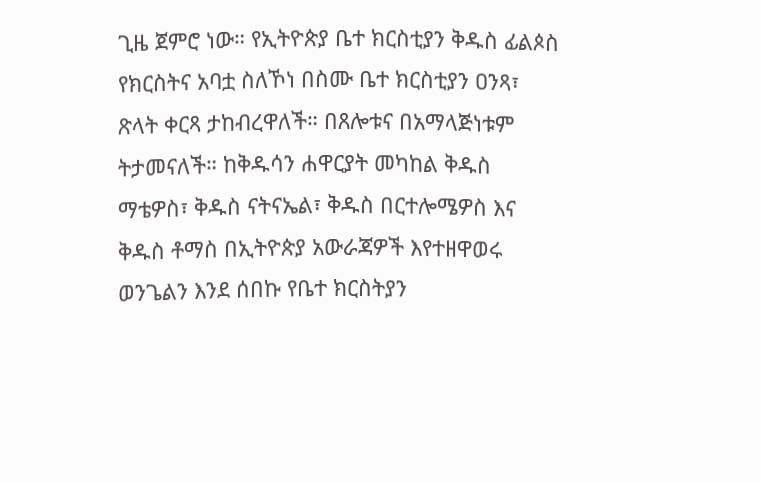ጊዜ ጀምሮ ነው። የኢትዮጵያ ቤተ ክርስቲያን ቅዱስ ፊልጶስ የክርስትና አባቷ ስለኾነ በስሙ ቤተ ክርስቲያን ዐንጻ፣ ጽላት ቀርጻ ታከብረዋለች። በጸሎቱና በአማላጅነቱም ትታመናለች። ከቅዱሳን ሐዋርያት መካከል ቅዱስ ማቴዎስ፣ ቅዱስ ናትናኤል፣ ቅዱስ በርተሎሜዎስ እና ቅዱስ ቶማስ በኢትዮጵያ አውራጃዎች እየተዘዋወሩ ወንጌልን እንደ ሰበኩ የቤተ ክርስትያን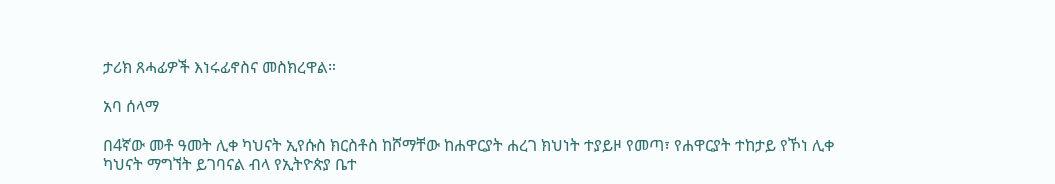ታሪክ ጸሓፊዎች እነሩፊኖስና መስክረዋል።

አባ ሰላማ

በ4ኛው መቶ ዓመት ሊቀ ካህናት ኢየሱስ ክርስቶስ ከሾማቸው ከሐዋርያት ሐረገ ክህነት ተያይዞ የመጣ፣ የሐዋርያት ተከታይ የኾነ ሊቀ ካህናት ማግኘት ይገባናል ብላ የኢትዮጵያ ቤተ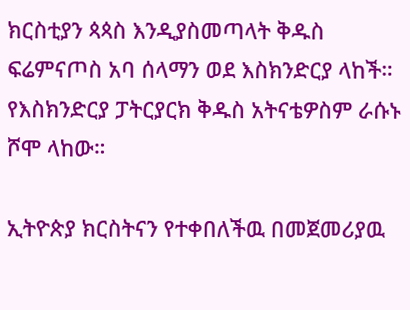ክርስቲያን ጳጳስ እንዲያስመጣላት ቅዱስ ፍሬምናጦስ አባ ሰላማን ወደ እስክንድርያ ላከች። የእስክንድርያ ፓትርያርክ ቅዱስ አትናቴዎስም ራሱኑ ሾሞ ላከው።

ኢትዮጵያ ክርስትናን የተቀበለችዉ በመጀመሪያዉ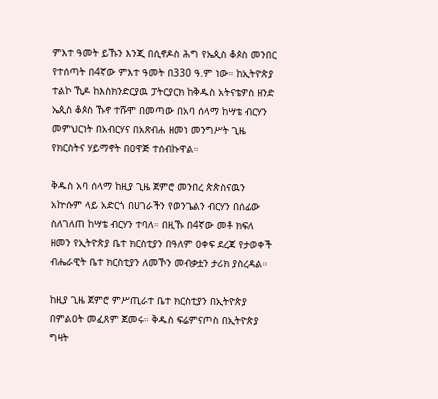ምእተ ዓመት ይኹን እንጂ በሲኖዶስ ሕግ የኤጲስ ቆጶስ መንበር የተሰጣት በ4ኛው ምእተ ዓመት በ330 ዓ.ም ነው። ከኢትዮጵያ ተልኮ ኺዶ ከእስክንድርያዉ ፓትርያርክ ከቅዱስ አትናቴዎስ ዘንድ ኤጲስ ቆጶስ ኹኖ ተሹሞ በመጣው በአባ ሰላማ ከሣቴ ብርሃን መምህርነት በአብርሃና በአጽብሐ ዘመነ መንግሥት ጊዜ የክርስትና ሃይማኖት በዐዋጅ ተሰብኩዋል።

ቅዱስ አባ ሰላማ ከዚያ ጊዜ ጀምሮ መንበረ ጵጵስናዉን አኵሱም ላይ አድርጎ በሀገራችን የወንጌልን ብርሃን በሰፊው ስለገለጠ ከሣቴ ብርሃን ተባለ። በዚኹ በ4ኛው መቶ ክፍለ ዘመን የኢትዮጵያ ቤተ ክርስቲያን በዓለም ዐቀፍ ደረጃ የታወቀች ብሔራዊት ቤተ ክርስቲያን ለመኾን መብቃቷን ታሪክ ያስረዳል።

ከዚያ ጊዜ ጀምሮ ምሥጢራተ ቤተ ክርስቲያን በኢትዮጵያ በምልዐት መፈጸም ጀመሩ። ቅዱስ ፍሬምናጦስ በኢትዮጵያ ግዛት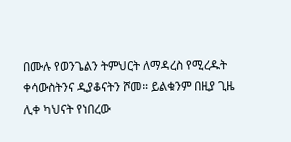በሙሉ የወንጌልን ትምህርት ለማዳረስ የሚረዱት ቀሳውስትንና ዲያቆናትን ሾመ። ይልቁንም በዚያ ጊዜ ሊቀ ካህናት የነበረው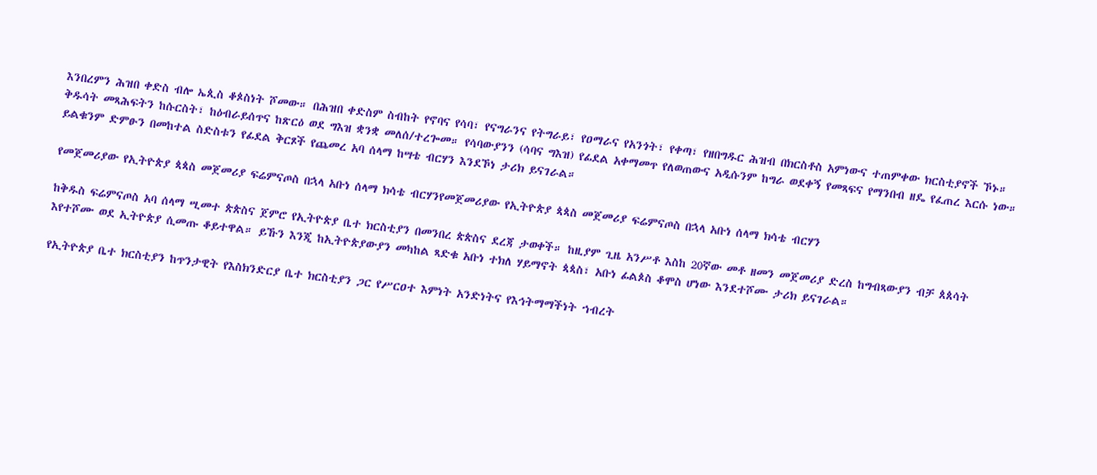እንበረምን ሕዝበ ቀድስ ብሎ ኤጲስ ቆጶስነት ሾመው። በሕዝበ ቀድስም ስብከት የኖባና የሳባ፣ የናግራንና የትግራይ፣ የዐማራና የአንጎት፣ የቀጣ፣ የዘበግዱር ሕዝብ በክርስቶስ አምነውና ተጠምቀው ክርስቲያኖች ኾኑ። ቅዱሳት መጻሕፍትን ከሱርስት፣ ከዕብራይሰጥና ከጽርዕ ወደ ግእዝ ቋንቋ መለሰ/ተረጐመ። የሳባውያንን (ሳባና ግእዝ) የፊደል አቀማመጥ የለወጠውና አዲሱንም ከግራ ወደቀኝ የመጻፍና የማንበብ ዘዴ የፈጠረ እርሱ ነው። ይልቁንም ድምፁን በመከተል ስድስቱን የፊደል ቅርጾች የጨመረ አባ ሰላማ ከሣቴ ብርሃን እንደኾነ ታሪክ ይናገራል።

የመጀመሪያው የኢትዮጵያ ጳጳስ መጀመሪያ ፍሬምናጦስ በኋላ አቡነ ሰላማ ክሳቴ ብርሃንየመጀመሪያው የኢትዮጵያ ጳጳስ መጀመሪያ ፍሬምናጦስ በኋላ አቡነ ሰላማ ክሳቴ ብርሃን

ከቅዱስ ፍሬምናጦስ አባ ሰላማ ሢመተ ጵጵስና ጀምሮ የኢትዮጵያ ቤተ ክርስቲያን በመንበረ ጵጵስና ደረጃ ታወቀች። ከዚያም ጊዜ አንሥቶ እስከ 20ኛው መቶ ዘመን መጀመሪያ ድረስ ከግብጻውያን ብቻ ጰጰሳት እየተሾሙ ወደ ኢትዮጵያ ሲመጡ ቆይተዋል። ይኹን እንጂ ከኢትዮጵያውያን መካከል ጻድቁ አቡነ ተክለ ሃይማኖት ጳጳስ፣ አቡነ ፊልጶስ ቆሞስ ሆነው እንደተሾሙ ታሪክ ይናገራል።

የኢትዮጵያ ቤተ ክርስቲያን ከጥንታዊት የእስክንድርያ ቤተ ክርስቲያን ጋር የሥርዐተ እምነት አንድነትና የእኅትማማችነት ኀብረት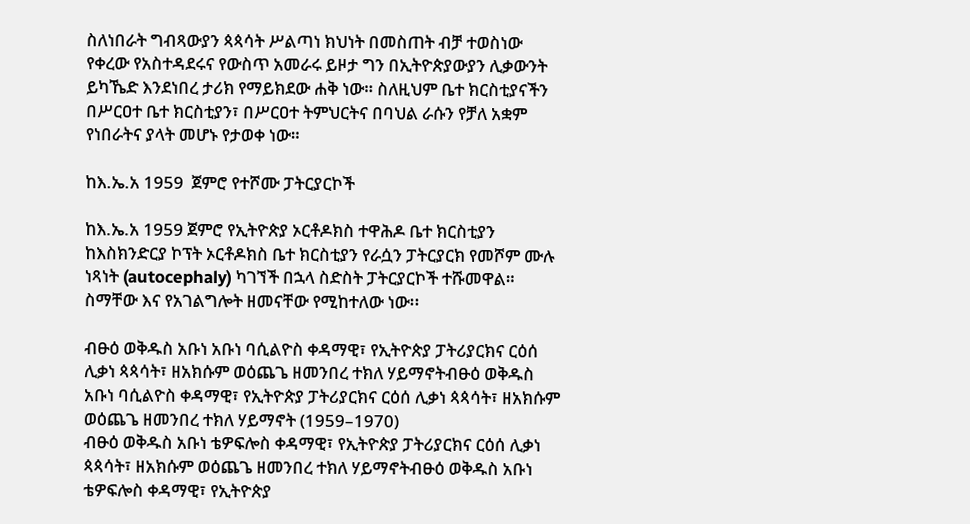ስለነበራት ግብጻውያን ጳጳሳት ሥልጣነ ክህነት በመስጠት ብቻ ተወስነው የቀረው የአስተዳደሩና የውስጥ አመራሩ ይዞታ ግን በኢትዮጵያውያን ሊቃውንት ይካኼድ እንደነበረ ታሪክ የማይክደው ሐቅ ነው። ስለዚህም ቤተ ክርስቲያናችን በሥርዐተ ቤተ ክርስቲያን፣ በሥርዐተ ትምህርትና በባህል ራሱን የቻለ አቋም የነበራትና ያላት መሆኑ የታወቀ ነው።

ከእ.ኤ.አ 1959  ጀምሮ የተሾሙ ፓትርያርኮች

ከእ.ኤ.አ 1959 ጀምሮ የኢትዮጵያ ኦርቶዶክስ ተዋሕዶ ቤተ ክርስቲያን ከእስክንድርያ ኮፕት ኦርቶዶክስ ቤተ ክርስቲያን የራሷን ፓትርያርክ የመሾም ሙሉ ነጻነት (autocephaly) ካገኘች በኋላ ስድስት ፓትርያርኮች ተሹመዋል። ስማቸው እና የአገልግሎት ዘመናቸው የሚከተለው ነው፡፡

ብፁዕ ወቅዱስ አቡነ አቡነ ባሲልዮስ ቀዳማዊ፣ የኢትዮጵያ ፓትሪያርክና ርዕሰ ሊቃነ ጳጳሳት፣ ዘአክሱም ወዕጨጌ ዘመንበረ ተክለ ሃይማኖትብፁዕ ወቅዱስ አቡነ ባሲልዮስ ቀዳማዊ፣ የኢትዮጵያ ፓትሪያርክና ርዕሰ ሊቃነ ጳጳሳት፣ ዘአክሱም ወዕጨጌ ዘመንበረ ተክለ ሃይማኖት (1959–1970)
ብፁዕ ወቅዱስ አቡነ ቴዎፍሎስ ቀዳማዊ፣ የኢትዮጵያ ፓትሪያርክና ርዕሰ ሊቃነ ጳጳሳት፣ ዘአክሱም ወዕጨጌ ዘመንበረ ተክለ ሃይማኖትብፁዕ ወቅዱስ አቡነ ቴዎፍሎስ ቀዳማዊ፣ የኢትዮጵያ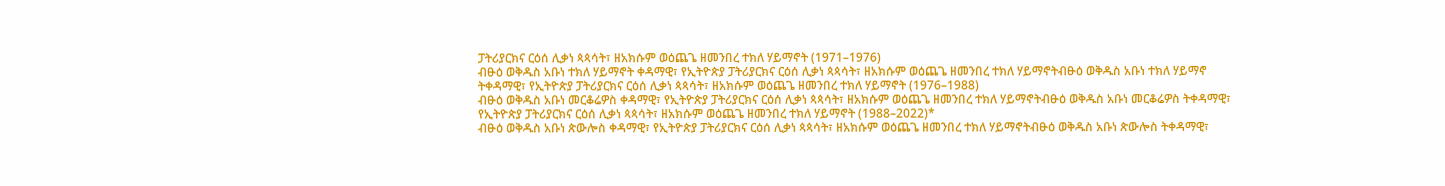ፓትሪያርክና ርዕሰ ሊቃነ ጳጳሳት፣ ዘአክሱም ወዕጨጌ ዘመንበረ ተክለ ሃይማኖት (1971–1976)
ብፁዕ ወቅዱስ አቡነ ተክለ ሃይማኖት ቀዳማዊ፣ የኢትዮጵያ ፓትሪያርክና ርዕሰ ሊቃነ ጳጳሳት፣ ዘአክሱም ወዕጨጌ ዘመንበረ ተክለ ሃይማኖትብፁዕ ወቅዱስ አቡነ ተክለ ሃይማኖ ትቀዳማዊ፣ የኢትዮጵያ ፓትሪያርክና ርዕሰ ሊቃነ ጳጳሳት፣ ዘአክሱም ወዕጨጌ ዘመንበረ ተክለ ሃይማኖት (1976–1988)
ብፁዕ ወቅዱስ አቡነ መርቆሬዎስ ቀዳማዊ፣ የኢትዮጵያ ፓትሪያርክና ርዕሰ ሊቃነ ጳጳሳት፣ ዘአክሱም ወዕጨጌ ዘመንበረ ተክለ ሃይማኖትብፁዕ ወቅዱስ አቡነ መርቆሬዎስ ትቀዳማዊ፣ የኢትዮጵያ ፓትሪያርክና ርዕሰ ሊቃነ ጳጳሳት፣ ዘአክሱም ወዕጨጌ ዘመንበረ ተክለ ሃይማኖት (1988–2022)*
ብፁዕ ወቅዱስ አቡነ ጵውሎስ ቀዳማዊ፣ የኢትዮጵያ ፓትሪያርክና ርዕሰ ሊቃነ ጳጳሳት፣ ዘአክሱም ወዕጨጌ ዘመንበረ ተክለ ሃይማኖትብፁዕ ወቅዱስ አቡነ ጵውሎስ ትቀዳማዊ፣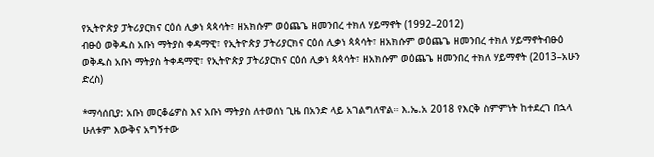የኢትዮጵያ ፓትሪያርክና ርዕሰ ሊቃነ ጳጳሳት፣ ዘአክሱም ወዕጨጌ ዘመንበረ ተክለ ሃይማኖት (1992–2012)
ብፁዕ ወቅዱስ አቡነ ማትያስ ቀዳማዊ፣ የኢትዮጵያ ፓትሪያርክና ርዕሰ ሊቃነ ጳጳሳት፣ ዘአክሱም ወዕጨጌ ዘመንበረ ተክለ ሃይማኖትብፁዕ ወቅዱስ አቡነ ማትያስ ትቀዳማዊ፣ የኢትዮጵያ ፓትሪያርክና ርዕሰ ሊቃነ ጳጳሳት፣ ዘአክሱም ወዕጨጌ ዘመንበረ ተክለ ሃይማኖት (2013–አሁን ድረስ)

*ማሳሰቢያ: አቡነ መርቆሬዎስ እና አቡነ ማትያስ ለተወሰነ ጊዜ በአንድ ላይ አገልግለዋል። እ.ኤ.አ 2018 የእርቅ ስምምነት ከተደረገ በኋላ ሁለቱም እውቅና አግኝተው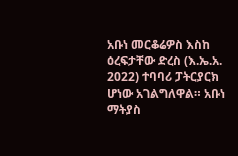አቡነ መርቆሬዎስ እስከ ዕረፍታቸው ድረስ (እ.ኤ.አ. 2022) ተባባሪ ፓትርያርክ ሆነው አገልግለዋል። አቡነ ማትያስ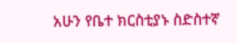አሁን የቤተ ክርስቲያኑ ስድስተኛ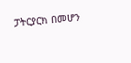ፓትርያርክ በመሆን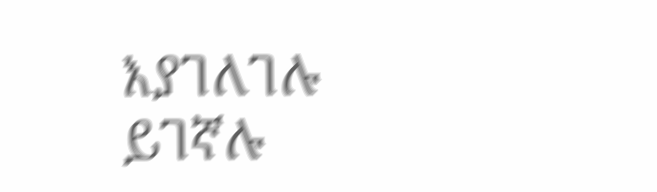እያገለገሉ ይገኛሉ